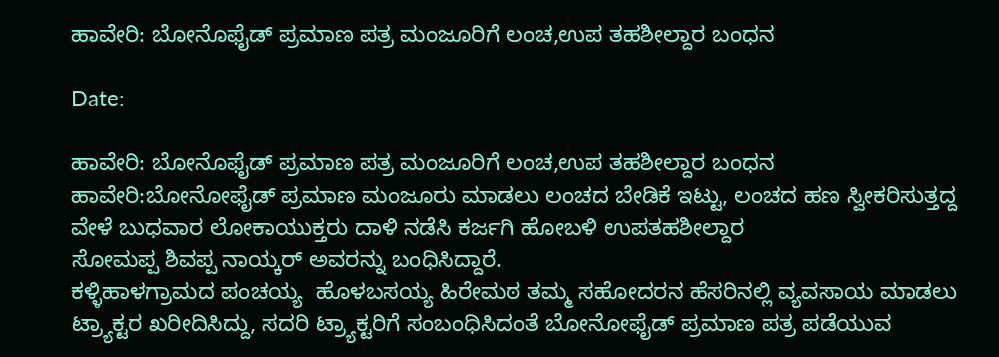ಹಾವೇರಿ: ಬೋನೊಫೈಡ್ ಪ್ರಮಾಣ ಪತ್ರ ಮಂಜೂರಿಗೆ ಲಂಚ,ಉಪ ತಹಶೀಲ್ದಾರ ಬಂಧನ

Date:

ಹಾವೇರಿ: ಬೋನೊಫೈಡ್ ಪ್ರಮಾಣ ಪತ್ರ ಮಂಜೂರಿಗೆ ಲಂಚ,ಉಪ ತಹಶೀಲ್ದಾರ ಬಂಧನ
ಹಾವೇರಿ:ಬೋನೋಫೈಡ್ ಪ್ರಮಾಣ ಮಂಜೂರು ಮಾಡಲು ಲಂಚದ ಬೇಡಿಕೆ ಇಟ್ಟು, ಲಂಚದ ಹಣ ಸ್ವೀಕರಿಸುತ್ತದ್ದ ವೇಳೆ ಬುಧವಾರ ಲೋಕಾಯುಕ್ತರು ದಾಳಿ ನಡೆಸಿ ಕರ್ಜಗಿ ಹೋಬಳಿ ಉಪತಹಶೀಲ್ದಾರ
ಸೋಮಪ್ಪ ಶಿವಪ್ಪ ನಾಯ್ಕರ್ ಅವರನ್ನು ಬಂಧಿಸಿದ್ದಾರೆ.
ಕಳ್ಳಿಹಾಳಗ್ರಾಮದ ಪಂಚಯ್ಯ  ಹೊಳಬಸಯ್ಯ ಹಿರೇಮಠ ತಮ್ಮ ಸಹೋದರನ ಹೆಸರಿನಲ್ಲಿ ವ್ಯವಸಾಯ ಮಾಡಲು ಟ್ರ್ಯಾಕ್ಟರ ಖರೀದಿಸಿದ್ದು, ಸದರಿ ಟ್ರ್ಯಾಕ್ಟರಿಗೆ ಸಂಬಂಧಿಸಿದಂತೆ ಬೋನೋಫೈಡ್ ಪ್ರಮಾಣ ಪತ್ರ ಪಡೆಯುವ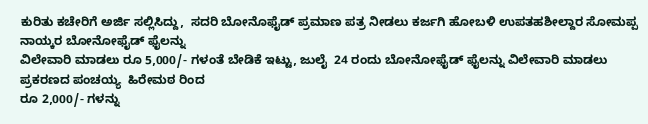ಕುರಿತು ಕಚೇರಿಗೆ ಅರ್ಜಿ ಸಲ್ಲಿಸಿದ್ದು,  ಸದರಿ ಬೋನೊಫೈಡ್ ಪ್ರಮಾಣ ಪತ್ರ ನೀಡಲು ಕರ್ಜಗಿ ಹೋಬಳಿ ಉಪತಹಶೀಲ್ದಾರ ಸೋಮಪ್ಪ  ನಾಯ್ಕರ ಬೋನೋಫೈಡ್ ಫೈಲನ್ನು
ವಿಲೇವಾರಿ ಮಾಡಲು ರೂ 5,000/- ಗಳಂತೆ ಬೇಡಿಕೆ ಇಟ್ಟು, ಜುಲೈ  24 ರಂದು ಬೋನೋಫೈಡ್ ಫೈಲನ್ನು ವಿಲೇವಾರಿ ಮಾಡಲು ಪ್ರಕರಣದ ಪಂಚಯ್ಯ  ಹಿರೇಮಠ ರಿಂದ
ರೂ 2,000/- ಗಳನ್ನು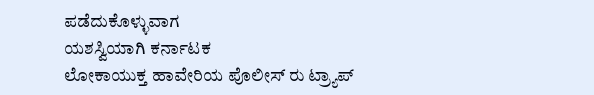ಪಡೆದುಕೊಳ್ಳುವಾಗ
ಯಶಸ್ವಿಯಾಗಿ ಕರ್ನಾಟಕ
ಲೋಕಾಯುಕ್ತ ಹಾವೇರಿಯ ಪೊಲೀಸ್ ರು ಟ್ರ್ಯಾಪ್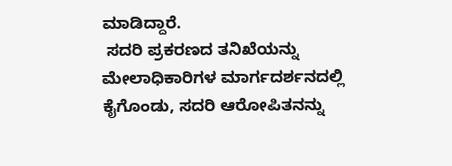ಮಾಡಿದ್ದಾರೆ.
 ಸದರಿ ಪ್ರಕರಣದ ತನಿಖೆಯನ್ನು ಮೇಲಾಧಿಕಾರಿಗಳ ಮಾರ್ಗದರ್ಶನದಲ್ಲಿ ಕೈಗೊಂಡು, ಸದರಿ ಆರೋಪಿತನನ್ನು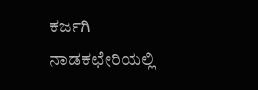ಕರ್ಜಗಿ ನಾಡಕಛೇರಿಯಲ್ಲಿ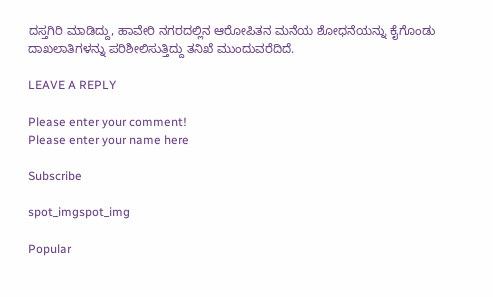ದಸ್ತಗಿರಿ ಮಾಡಿದ್ದು, ಹಾವೇರಿ ನಗರದಲ್ಲಿನ ಆರೋಪಿತನ ಮನೆಯ ಶೋಧನೆಯನ್ನು ಕೈಗೊಂಡು ದಾಖಲಾತಿಗಳನ್ನು ಪರಿಶೀಲಿಸುತ್ತಿದ್ದು ತನಿಖೆ ಮುಂದುವರೆದಿದೆ.

LEAVE A REPLY

Please enter your comment!
Please enter your name here

Subscribe

spot_imgspot_img

Popular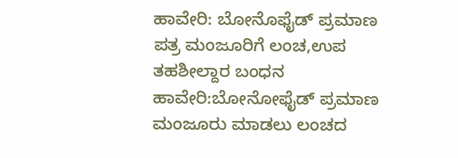ಹಾವೇರಿ: ಬೋನೊಫೈಡ್ ಪ್ರಮಾಣ ಪತ್ರ ಮಂಜೂರಿಗೆ ಲಂಚ,ಉಪ ತಹಶೀಲ್ದಾರ ಬಂಧನ
ಹಾವೇರಿ:ಬೋನೋಫೈಡ್ ಪ್ರಮಾಣ ಮಂಜೂರು ಮಾಡಲು ಲಂಚದ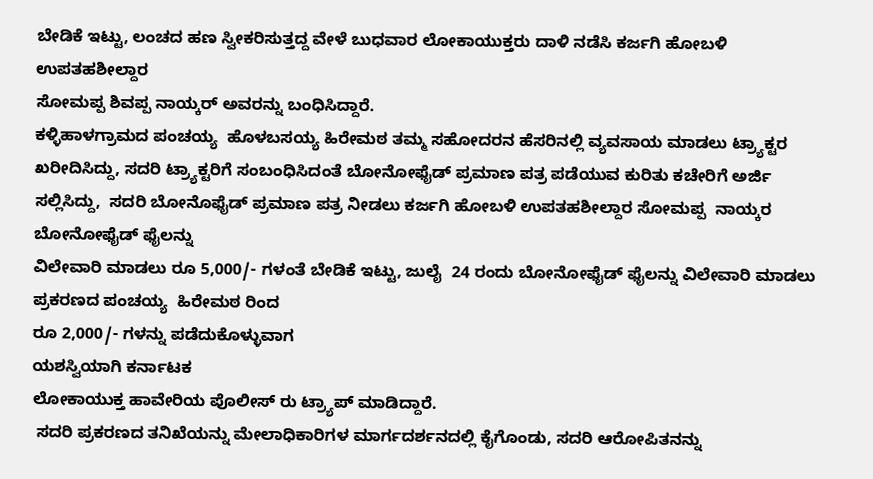ಬೇಡಿಕೆ ಇಟ್ಟು, ಲಂಚದ ಹಣ ಸ್ವೀಕರಿಸುತ್ತದ್ದ ವೇಳೆ ಬುಧವಾರ ಲೋಕಾಯುಕ್ತರು ದಾಳಿ ನಡೆಸಿ ಕರ್ಜಗಿ ಹೋಬಳಿ ಉಪತಹಶೀಲ್ದಾರ
ಸೋಮಪ್ಪ ಶಿವಪ್ಪ ನಾಯ್ಕರ್ ಅವರನ್ನು ಬಂಧಿಸಿದ್ದಾರೆ.
ಕಳ್ಳಿಹಾಳಗ್ರಾಮದ ಪಂಚಯ್ಯ  ಹೊಳಬಸಯ್ಯ ಹಿರೇಮಠ ತಮ್ಮ ಸಹೋದರನ ಹೆಸರಿನಲ್ಲಿ ವ್ಯವಸಾಯ ಮಾಡಲು ಟ್ರ್ಯಾಕ್ಟರ ಖರೀದಿಸಿದ್ದು, ಸದರಿ ಟ್ರ್ಯಾಕ್ಟರಿಗೆ ಸಂಬಂಧಿಸಿದಂತೆ ಬೋನೋಫೈಡ್ ಪ್ರಮಾಣ ಪತ್ರ ಪಡೆಯುವ ಕುರಿತು ಕಚೇರಿಗೆ ಅರ್ಜಿ ಸಲ್ಲಿಸಿದ್ದು,  ಸದರಿ ಬೋನೊಫೈಡ್ ಪ್ರಮಾಣ ಪತ್ರ ನೀಡಲು ಕರ್ಜಗಿ ಹೋಬಳಿ ಉಪತಹಶೀಲ್ದಾರ ಸೋಮಪ್ಪ  ನಾಯ್ಕರ ಬೋನೋಫೈಡ್ ಫೈಲನ್ನು
ವಿಲೇವಾರಿ ಮಾಡಲು ರೂ 5,000/- ಗಳಂತೆ ಬೇಡಿಕೆ ಇಟ್ಟು, ಜುಲೈ  24 ರಂದು ಬೋನೋಫೈಡ್ ಫೈಲನ್ನು ವಿಲೇವಾರಿ ಮಾಡಲು ಪ್ರಕರಣದ ಪಂಚಯ್ಯ  ಹಿರೇಮಠ ರಿಂದ
ರೂ 2,000/- ಗಳನ್ನು ಪಡೆದುಕೊಳ್ಳುವಾಗ
ಯಶಸ್ವಿಯಾಗಿ ಕರ್ನಾಟಕ
ಲೋಕಾಯುಕ್ತ ಹಾವೇರಿಯ ಪೊಲೀಸ್ ರು ಟ್ರ್ಯಾಪ್ ಮಾಡಿದ್ದಾರೆ.
 ಸದರಿ ಪ್ರಕರಣದ ತನಿಖೆಯನ್ನು ಮೇಲಾಧಿಕಾರಿಗಳ ಮಾರ್ಗದರ್ಶನದಲ್ಲಿ ಕೈಗೊಂಡು, ಸದರಿ ಆರೋಪಿತನನ್ನು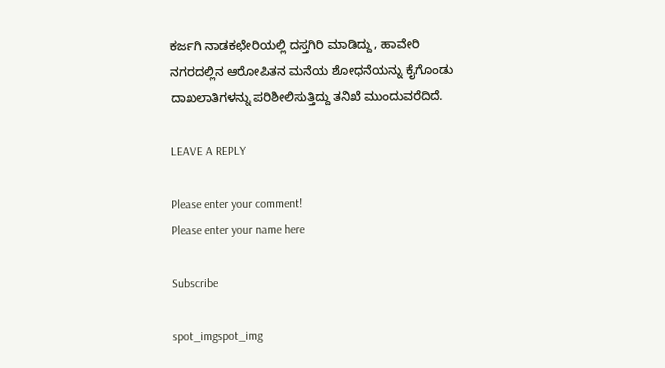ಕರ್ಜಗಿ ನಾಡಕಛೇರಿಯಲ್ಲಿ ದಸ್ತಗಿರಿ ಮಾಡಿದ್ದು, ಹಾವೇರಿ ನಗರದಲ್ಲಿನ ಆರೋಪಿತನ ಮನೆಯ ಶೋಧನೆಯನ್ನು ಕೈಗೊಂಡು ದಾಖಲಾತಿಗಳನ್ನು ಪರಿಶೀಲಿಸುತ್ತಿದ್ದು ತನಿಖೆ ಮುಂದುವರೆದಿದೆ.

LEAVE A REPLY

Please enter your comment!
Please enter your name here

Subscribe

spot_imgspot_img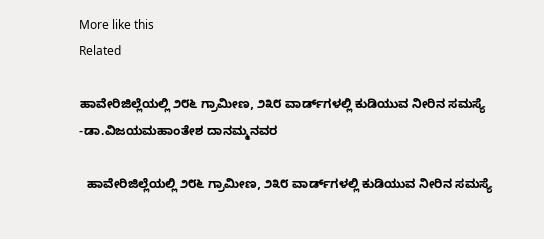More like this
Related

ಹಾವೇರಿಜಿಲ್ಲೆಯಲ್ಲಿ ೨೮೬ ಗ್ರಾಮೀಣ, ೨೩೮ ವಾರ್ಡ್‌ಗಳಲ್ಲಿ ಕುಡಿಯುವ ನೀರಿನ ಸಮಸ್ಯೆ -ಡಾ.ವಿಜಯಮಹಾಂತೇಶ ದಾನಮ್ಮನವರ

  ಹಾವೇರಿಜಿಲ್ಲೆಯಲ್ಲಿ ೨೮೬ ಗ್ರಾಮೀಣ, ೨೩೮ ವಾರ್ಡ್‌ಗಳಲ್ಲಿ ಕುಡಿಯುವ ನೀರಿನ ಸಮಸ್ಯೆ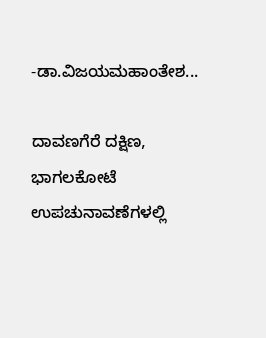-ಡಾ.ವಿಜಯಮಹಾಂತೇಶ...

ದಾವಣಗೆರೆ ದಕ್ಷಿಣ, ಭಾಗಲಕೋಟೆ ಉಪಚುನಾವಣೆಗಳಲ್ಲಿ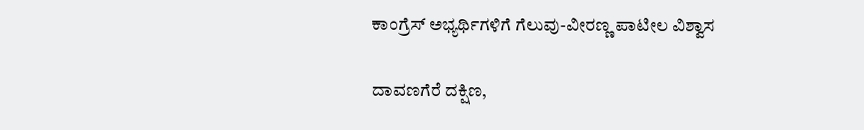ಕಾಂಗ್ರೆಸ್ ಅಭ್ಯರ್ಥಿಗಳಿಗೆ ಗೆಲುವು-ವೀರಣ್ಣ ಪಾಟೀಲ ವಿಶ್ವಾಸ

ದಾವಣಗೆರೆ ದಕ್ಷಿಣ,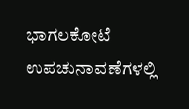ಭಾಗಲಕೋಟೆ ಉಪಚುನಾವಣೆಗಳಲ್ಲಿ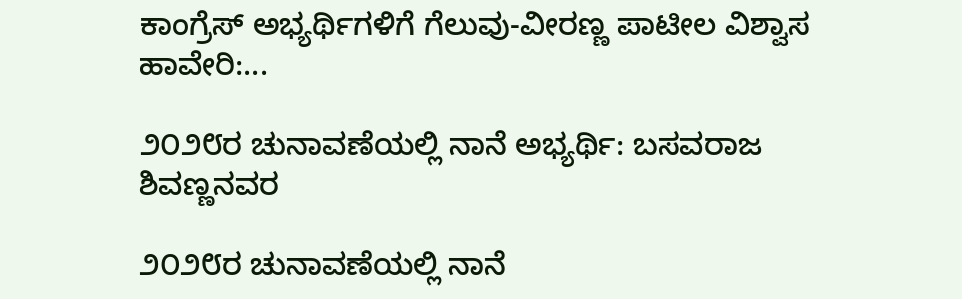ಕಾಂಗ್ರೆಸ್ ಅಭ್ಯರ್ಥಿಗಳಿಗೆ ಗೆಲುವು-ವೀರಣ್ಣ ಪಾಟೀಲ ವಿಶ್ವಾಸ ಹಾವೇರಿ:...

೨೦೨೮ರ ಚುನಾವಣೆಯಲ್ಲಿ ನಾನೆ ಅಭ್ಯರ್ಥಿ: ಬಸವರಾಜ ಶಿವಣ್ಣನವರ

೨೦೨೮ರ ಚುನಾವಣೆಯಲ್ಲಿ ನಾನೆ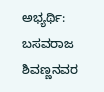ಅಭ್ಯರ್ಥಿ: ಬಸವರಾಜ ಶಿವಣ್ಣನವರ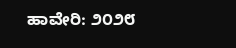ಹಾವೇರಿ: ೨೦೨೮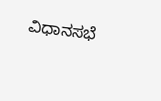ವಿಧಾನಸಭೆ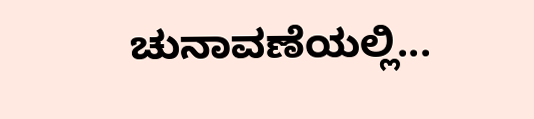ಚುನಾವಣೆಯಲ್ಲಿ...